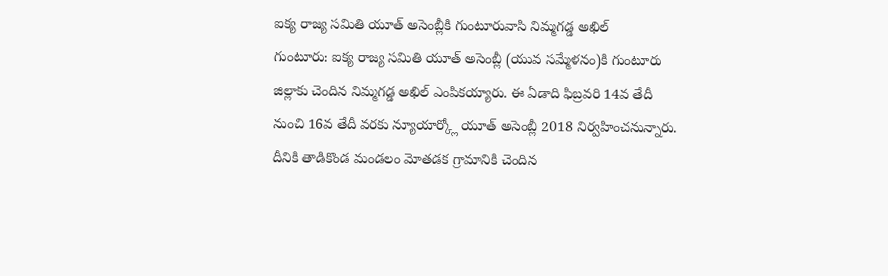ఐక్య రాజ్య సమితి యూత్ అసెంబ్లీకి గుంటూరువాసి నిమ్మగడ్డ అఖిల్
గుంటూరు: ఐక్య రాజ్య సమితి యూత్ అసెంబ్లీ (యువ సమ్మేళనం)కి గుంటూరు జిల్లాకు చెందిన నిమ్మగడ్డ అఖిల్ ఎంపికయ్యారు. ఈ ఏడాది ఫిబ్రవరి 14వ తేదీ నుంచి 16వ తేదీ వరకు న్యూయార్క్లో యూత్ అసెంబ్లీ 2018 నిర్వహించనున్నారు.
దీనికి తాడికొండ మండలం మోతడక గ్రామానికి చెందిన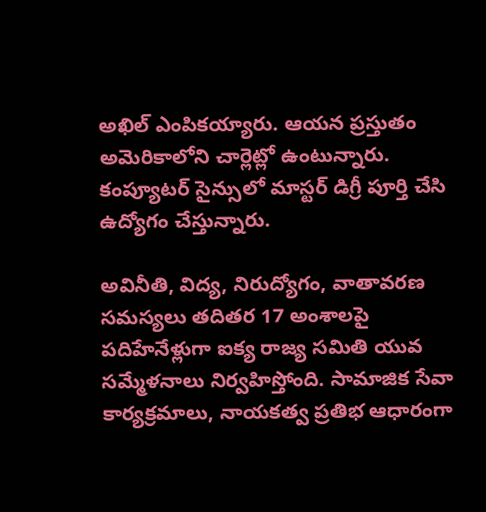అఖిల్ ఎంపికయ్యారు. ఆయన ప్రస్తుతం అమెరికాలోని చార్లెట్లో ఉంటున్నారు. కంప్యూటర్ సైన్సులో మాస్టర్ డిగ్రీ పూర్తి చేసి ఉద్యోగం చేస్తున్నారు.

అవినీతి, విద్య, నిరుద్యోగం, వాతావరణ సమస్యలు తదితర 17 అంశాలపై పదిహేనేళ్లుగా ఐక్య రాజ్య సమితి యువ సమ్మేళనాలు నిర్వహిస్తోంది. సామాజిక సేవా కార్యక్రమాలు, నాయకత్వ ప్రతిభ ఆధారంగా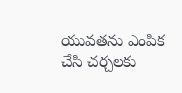యువతను ఎంపిక చేసి చర్చలకు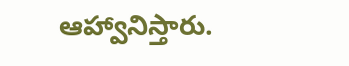ఆహ్వానిస్తారు.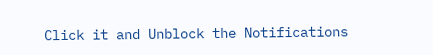Click it and Unblock the Notifications